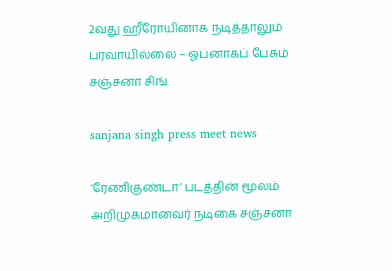2வது ஹீரோயினாக நடித்தாலும் பரவாயில்லை – ஓபனாகப் பேசும் சஞ்சனா சிங்

sanjana singh press meet news

‘ரேணிகுண்டா’ படத்தின் மூலம் அறிமுகமானவர் நடிகை சஞ்சனா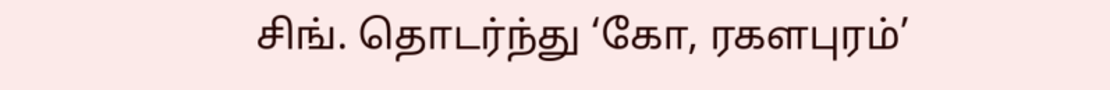சிங். தொடர்ந்து ‘கோ, ரகளபுரம்’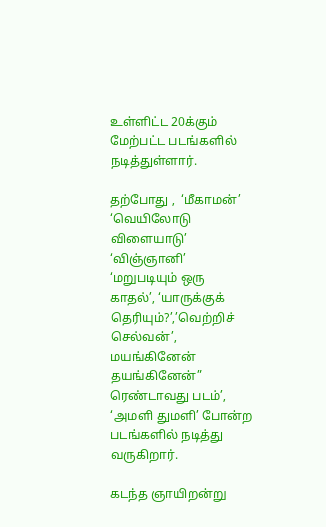உள்ளிட்ட 20க்கும் மேற்பட்ட படங்களில் நடித்துள்ளார்.

தற்போது ,  ‘மீகாமன்’ ‘வெயிலோடு விளையாடு’ ‘விஞ்ஞானி’ ‘மறுபடியும் ஒரு காதல்’, ‘யாருக்குக் தெரியும்?’,’வெற்றிச் செல்வன்’, மயங்கினேன் தயங்கினேன்” ரெண்டாவது படம்’, ‘அமளி துமளி’ போன்ற படங்களில் நடித்து வருகிறார்.

கடந்த ஞாயிறன்று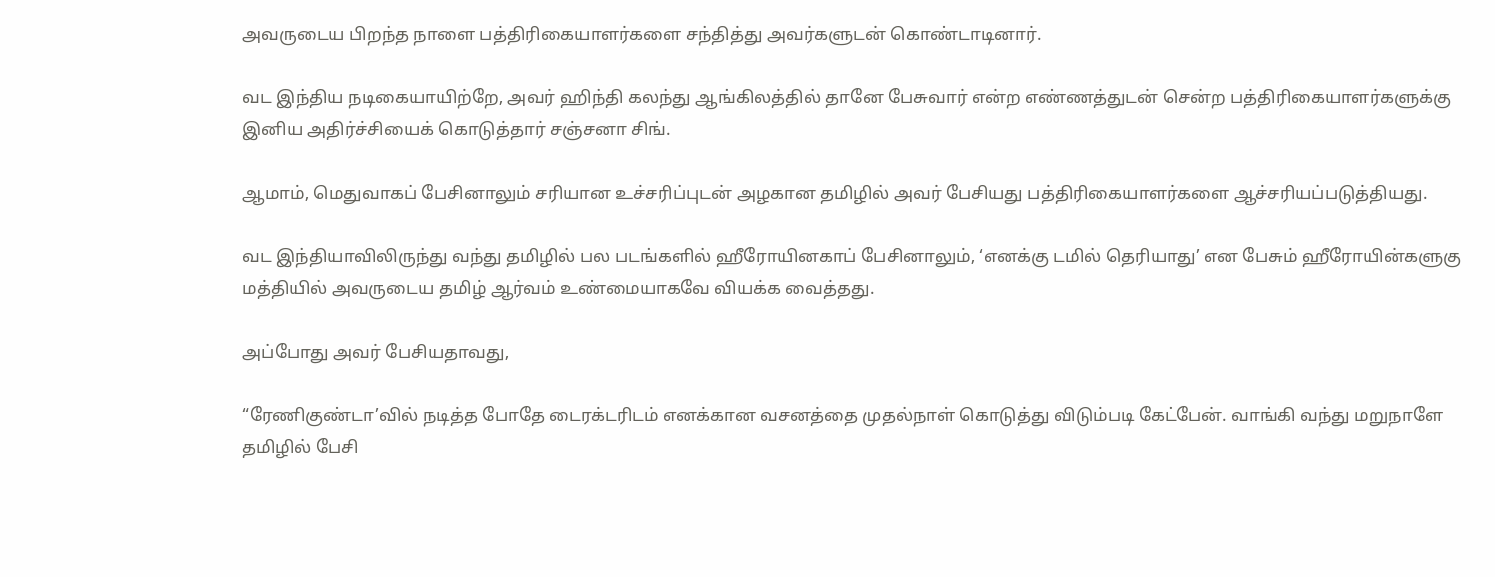அவருடைய பிறந்த நாளை பத்திரிகையாளர்களை சந்தித்து அவர்களுடன் கொண்டாடினார்.

வட இந்திய நடிகையாயிற்றே, அவர் ஹிந்தி கலந்து ஆங்கிலத்தில் தானே பேசுவார் என்ற எண்ணத்துடன் சென்ற பத்திரிகையாளர்களுக்கு இனிய அதிர்ச்சியைக் கொடுத்தார் சஞ்சனா சிங்.

ஆமாம், மெதுவாகப் பேசினாலும் சரியான உச்சரிப்புடன் அழகான தமிழில் அவர் பேசியது பத்திரிகையாளர்களை ஆச்சரியப்படுத்தியது.

வட இந்தியாவிலிருந்து வந்து தமிழில் பல படங்களில் ஹீரோயினகாப் பேசினாலும், ‘எனக்கு டமில் தெரியாது’ என பேசும் ஹீரோயின்களுகு மத்தியில் அவருடைய தமிழ் ஆர்வம் உண்மையாகவே வியக்க வைத்தது.

அப்போது அவர் பேசியதாவது,

“ரேணிகுண்டா’வில் நடித்த போதே டைரக்டரிடம் எனக்கான வசனத்தை முதல்நாள் கொடுத்து விடும்படி கேட்பேன். வாங்கி வந்து மறுநாளே தமிழில் பேசி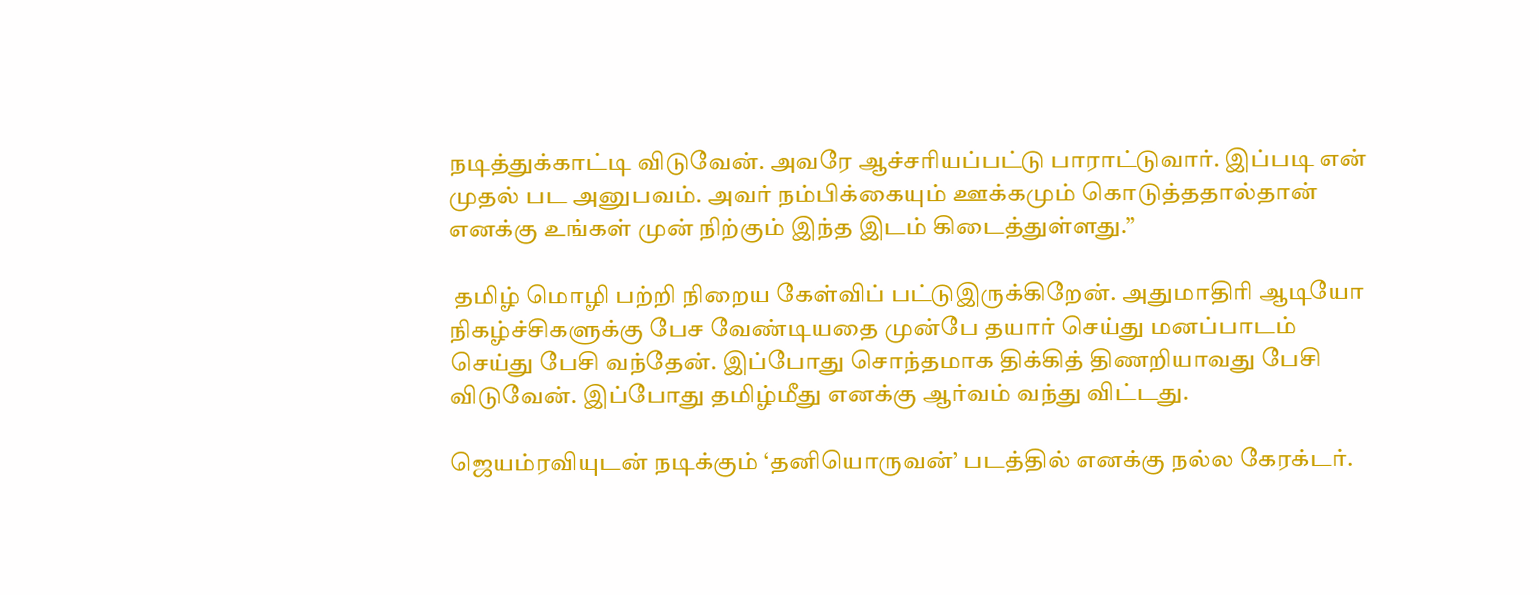நடித்துக்காட்டி விடுவேன். அவரே ஆச்சரியப்பட்டு பாராட்டுவார். இப்படி என் முதல் பட அனுபவம். அவர் நம்பிக்கையும் ஊக்கமும் கொடுத்ததால்தான் எனக்கு உங்கள் முன் நிற்கும் இந்த இடம் கிடைத்துள்ளது.”

 தமிழ் மொழி பற்றி நிறைய கேள்விப் பட்டுஇருக்கிறேன். அதுமாதிரி ஆடியோ நிகழ்ச்சிகளுக்கு பேச வேண்டியதை முன்பே தயார் செய்து மனப்பாடம் செய்து பேசி வந்தேன். இப்போது சொந்தமாக திக்கித் திணறியாவது பேசி விடுவேன். இப்போது தமிழ்மீது எனக்கு ஆர்வம் வந்து விட்டது.

ஜெயம்ரவியுடன் நடிக்கும் ‘தனியொருவன்’ படத்தில் எனக்கு நல்ல கேரக்டர்.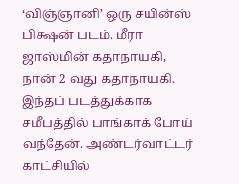‘விஞ்ஞானி’ ஒரு சயின்ஸ் பிக்ஷன் படம். மீரா ஜாஸ்மின் கதாநாயகி, நான் 2 வது கதாநாயகி. இந்தப் படத்துக்காக சமீபத்தில் பாங்காக் போய் வந்தேன். அண்டர்வாட்டர் காட்சியில்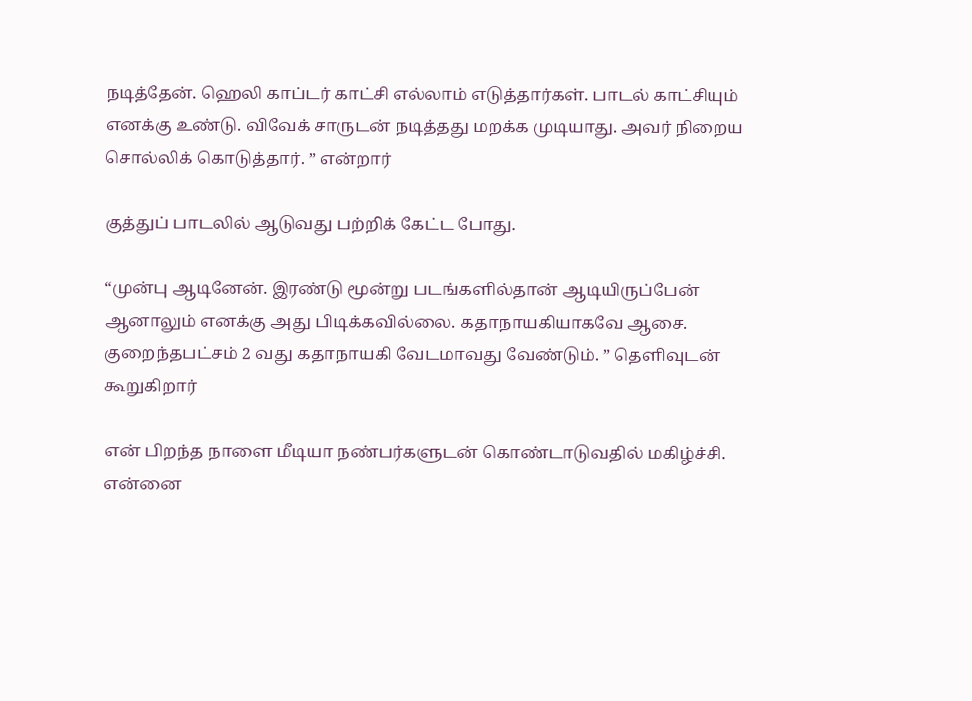நடித்தேன். ஹெலி காப்டர் காட்சி எல்லாம் எடுத்தார்கள். பாடல் காட்சியும் எனக்கு உண்டு. விவேக் சாருடன் நடித்தது மறக்க முடியாது. அவர் நிறைய சொல்லிக் கொடுத்தார். ” என்றார்

குத்துப் பாடலில் ஆடுவது பற்றிக் கேட்ட போது.

“முன்பு ஆடினேன். இரண்டு மூன்று படங்களில்தான் ஆடியிருப்பேன் ஆனாலும் எனக்கு அது பிடிக்கவில்லை. கதாநாயகியாகவே ஆசை. குறைந்தபட்சம் 2 வது கதாநாயகி வேடமாவது வேண்டும். ” தெளிவுடன் கூறுகிறார்

என் பிறந்த நாளை மீடியா நண்பர்களுடன் கொண்டாடுவதில் மகிழ்ச்சி. என்னை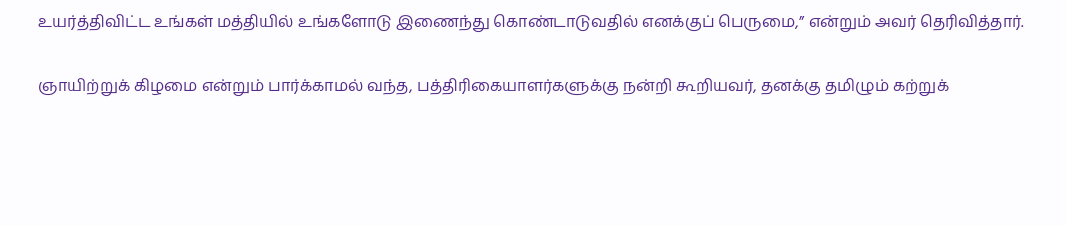உயர்த்திவிட்ட உங்கள் மத்தியில் உங்களோடு இணைந்து கொண்டாடுவதில் எனக்குப் பெருமை,” என்றும் அவர் தெரிவித்தார்.

ஞாயிற்றுக் கிழமை என்றும் பார்க்காமல் வந்த, பத்திரிகையாளர்களுக்கு நன்றி கூறியவர், தனக்கு தமிழும் கற்றுக்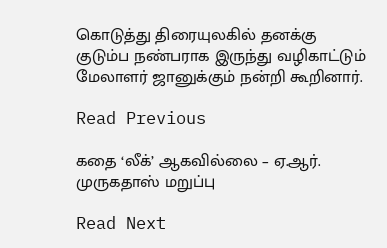கொடுத்து திரையுலகில் தனக்கு குடும்ப நண்பராக இருந்து வழிகாட்டும் மேலாளர் ஜானுக்கும் நன்றி கூறினார்.

Read Previous

கதை ‘லீக்’ ஆகவில்லை – ஏ.ஆர். முருகதாஸ் மறுப்பு

Read Next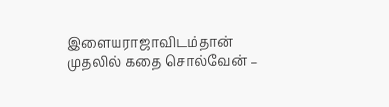இளையராஜாவிடம்தான் முதலில் கதை சொல்வேன் –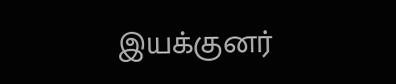இயக்குனர்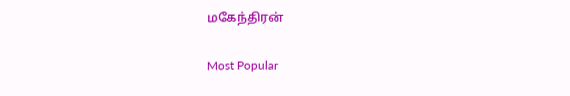மகேந்திரன்

Most Popular